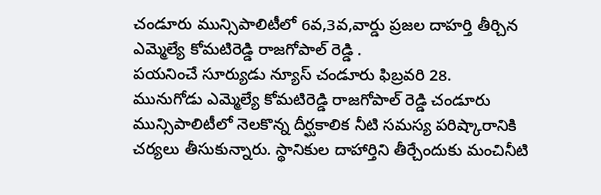చండూరు మున్సిపాలిటీలో 6వ,3వ,వార్డు ప్రజల దాహర్తి తీర్చిన ఎమ్మెల్యే కోమటిరెడ్డి రాజగోపాల్ రెడ్డి .
పయనించే సూర్యుడు న్యూస్ చండూరు ఫిబ్రవరి 28.
మునుగోడు ఎమ్మెల్యే కోమటిరెడ్డి రాజగోపాల్ రెడ్డి చండూరు మున్సిపాలిటీలో నెలకొన్న దీర్ఘకాలిక నీటి సమస్య పరిష్కారానికి చర్యలు తీసుకున్నారు. స్థానికుల దాహార్తిని తీర్చేందుకు మంచినీటి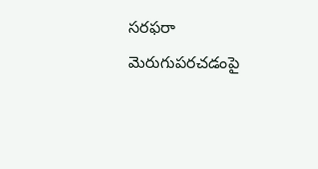సరఫరా మెరుగుపరచడంపై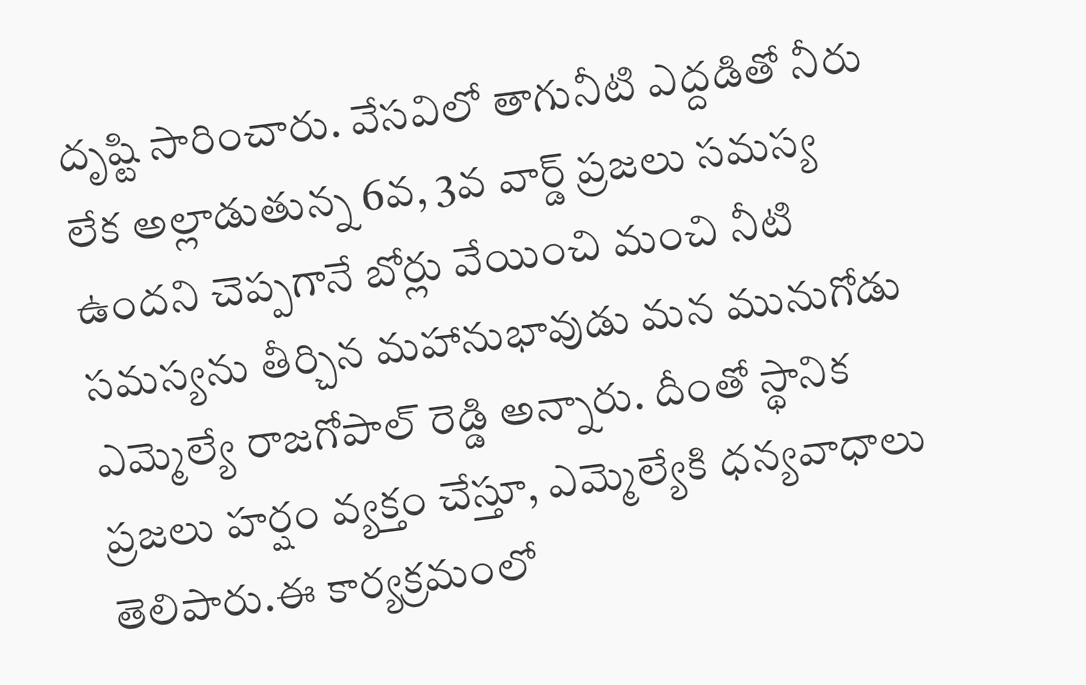దృష్టి సారించారు. వేసవిలో తాగునీటి ఎద్దడితో నీరు లేక అల్లాడుతున్న 6వ, 3వ వార్డ్ ప్రజలు సమస్య ఉందని చెప్పగానే బోర్లు వేయించి మంచి నీటి సమస్యను తీర్చిన మహానుభావుడు మన మునుగోడు ఎమ్మెల్యే రాజగోపాల్ రెడ్డి అన్నారు. దీంతో స్థానిక ప్రజలు హర్షం వ్యక్తం చేస్తూ, ఎమ్మెల్యేకి ధన్యవాధాలు తెలిపారు.ఈ కార్యక్రమంలో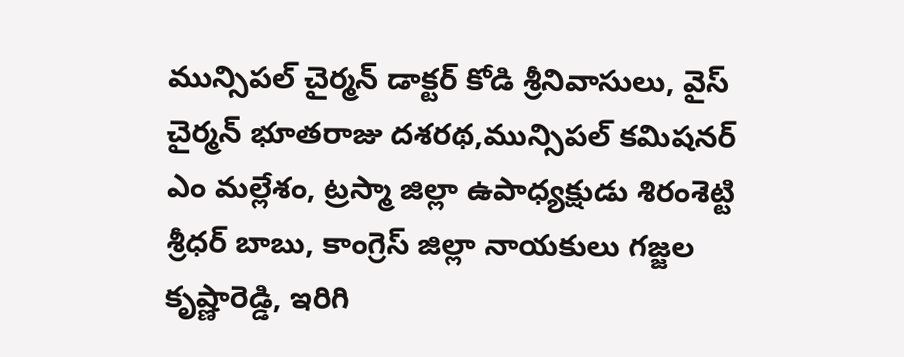మున్సిపల్ చైర్మన్ డాక్టర్ కోడి శ్రీనివాసులు, వైస్ చైర్మన్ భూతరాజు దశరథ,మున్సిపల్ కమిషనర్ ఎం మల్లేశం, ట్రస్మా జిల్లా ఉపాధ్యక్షుడు శిరంశెట్టి శ్రీధర్ బాబు, కాంగ్రెస్ జిల్లా నాయకులు గజ్జల కృష్ణారెడ్డి, ఇరిగి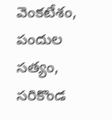వెంకటేశం, పందుల సత్యం, సరికొండ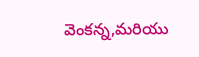వెంకన్న,మరియు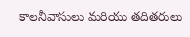కాలనీవాసులు మరియు తదితరులు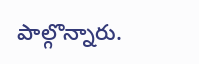పాల్గొన్నారు.